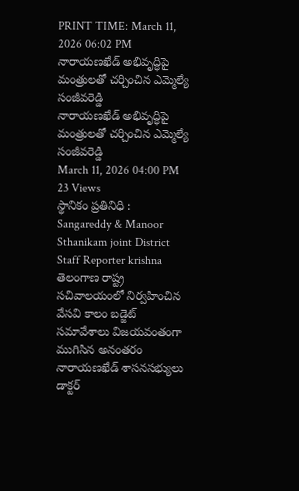PRINT TIME: March 11, 2026 06:02 PM
నారాయణఖేడ్ అభివృద్ధిపై మంత్రులతో చర్చించిన ఎమ్మెల్యే సంజీవరెడ్డి
నారాయణఖేడ్ అభివృద్ధిపై మంత్రులతో చర్చించిన ఎమ్మెల్యే సంజీవరెడ్డి
March 11, 2026 04:00 PM
23 Views
స్థానికం ప్రతినిధి :
Sangareddy & Manoor
Sthanikam joint District Staff Reporter krishna
తెలంగాణ రాష్ట్ర సచివాలయంలో నిర్వహించిన వేసవి కాలం బడ్జెట్ సమావేశాలు విజయవంతంగా ముగిసిన అనంతరం నారాయణఖేడ్ శాసనసభ్యులు డాక్టర్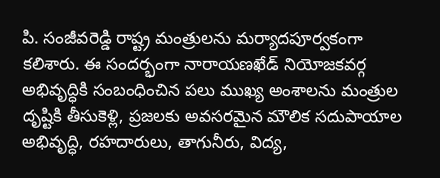పి. సంజీవరెడ్డి రాష్ట్ర మంత్రులను మర్యాదపూర్వకంగా కలిశారు. ఈ సందర్భంగా నారాయణఖేడ్ నియోజకవర్గ అభివృద్ధికి సంబంధించిన పలు ముఖ్య అంశాలను మంత్రుల దృష్టికి తీసుకెళ్లి, ప్రజలకు అవసరమైన మౌలిక సదుపాయాల అభివృద్ధి, రహదారులు, తాగునీరు, విద్య,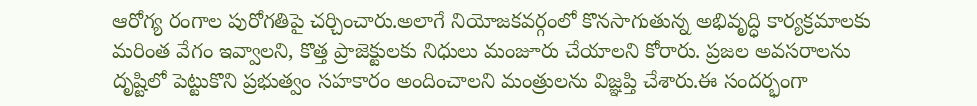ఆరోగ్య రంగాల పురోగతిపై చర్చించారు.అలాగే నియోజకవర్గంలో కొనసాగుతున్న అభివృద్ధి కార్యక్రమాలకు మరింత వేగం ఇవ్వాలని, కొత్త ప్రాజెక్టులకు నిధులు మంజూరు చేయాలని కోరారు. ప్రజల అవసరాలను దృష్టిలో పెట్టుకొని ప్రభుత్వం సహకారం అందించాలని మంత్రులను విజ్ఞప్తి చేశారు.ఈ సందర్భంగా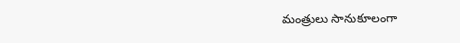మంత్రులు సానుకూలంగా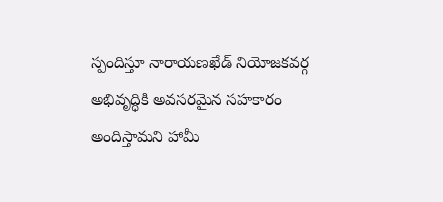స్పందిస్తూ నారాయణఖేడ్ నియోజకవర్గ అభివృద్ధికి అవసరమైన సహకారం అందిస్తామని హామీ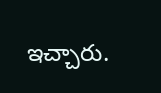ఇచ్చారు.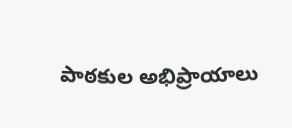పాఠకుల అభిప్రాయాలు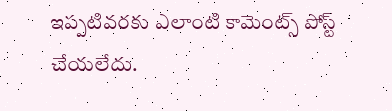ఇప్పటివరకు ఎలాంటి కామెంట్స్ పోస్ట్ చేయలేదు.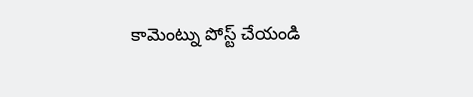కామెంట్ను పోస్ట్ చేయండి